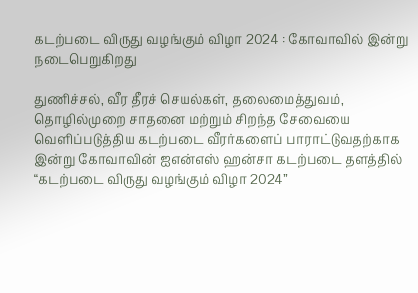கடற்படை விருது வழங்கும் விழா 2024 : கோவாவில் இன்று நடைபெறுகிறது

துணிச்சல், வீர தீரச் செயல்கள், தலைமைத்துவம், தொழில்முறை சாதனை மற்றும் சிறந்த சேவையை வெளிப்படுத்திய கடற்படை வீரர்களைப் பாராட்டுவதற்காக இன்று கோவாவின் ஐஎன்எஸ் ஹன்சா கடற்படை தளத்தில் “கடற்படை விருது வழங்கும் விழா 2024”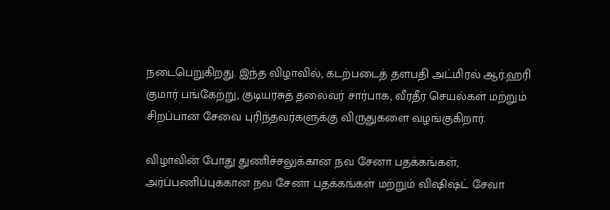நடைபெறுகிறது. இந்த விழாவில், கடற்படைத் தளபதி அட்மிரல் ஆர்.ஹரி குமார் பங்கேற்று, குடியரசுத் தலைவர் சார்பாக, வீரதீர செயல்கள் மற்றும் சிறப்பான சேவை புரிந்தவர்களுக்கு விருதுகளை வழங்குகிறார்.

விழாவின் போது துணிச்சலுக்கான நவ சேனா பதக்கங்கள், அர்ப்பணிப்புக்கான நவ சேனா பதக்கங்கள் மற்றும் விஷிஷ்ட் சேவா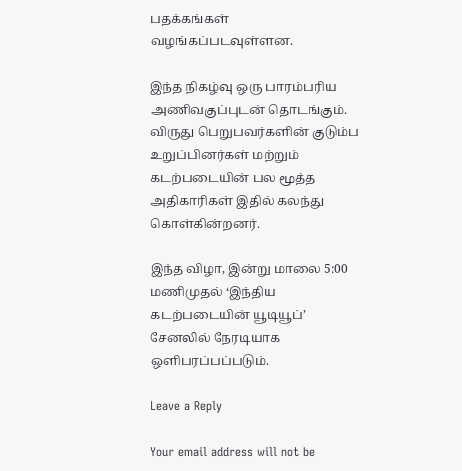பதக்கங்கள் வழங்கப்படவுள்ளன.

இந்த நிகழ்வு ஒரு பாரம்பரிய அணிவகுப்புடன் தொடங்கும். விருது பெறுபவர்களின் குடும்ப உறுப்பினர்கள் மற்றும் கடற்படையின் பல மூத்த அதிகாரிகள் இதில் கலந்து கொள்கின்றனர்.

இந்த விழா, இன்று மாலை 5:00 மணிமுதல் ‘இந்திய கடற்படையின் யூடியூப்’ சேனலில் நேரடியாக ஒளிபரப்பப்படும்.

Leave a Reply

Your email address will not be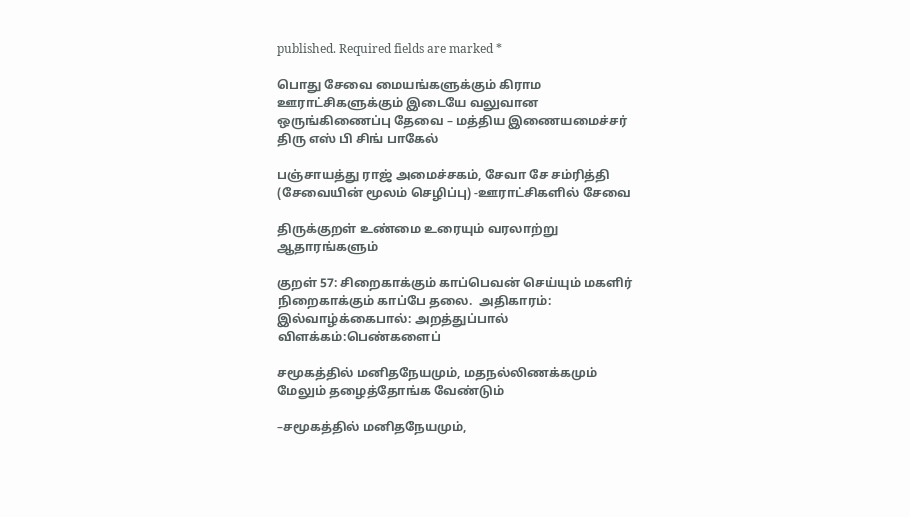published. Required fields are marked *

பொது சேவை மையங்களுக்கும் கிராம ஊராட்சிகளுக்கும் இடையே வலுவான ஒருங்கிணைப்பு தேவை – மத்திய இணையமைச்சர் திரு எஸ் பி சிங் பாகேல்

பஞ்சாயத்து ராஜ் அமைச்சகம், சேவா சே சம்ரித்தி (சேவையின் மூலம் செழிப்பு) -ஊராட்சிகளில் சேவை

திருக்குறள் உண்மை உரையும் வரலாற்று ஆதாரங்களும்

குறள் 57: சிறைகாக்கும் காப்பெவன் செய்யும் மகளிர் நிறைகாக்கும் காப்பே தலை.  அதிகாரம்: இல்வாழ்க்கைபால்: அறத்துப்பால் விளக்கம்:பெண்களைப்

சமூகத்தில் மனிதநேயமும், மதநல்லிணக்கமும் மேலும் தழைத்தோங்க வேண்டும்

–சமூகத்தில் மனிதநேயமும்,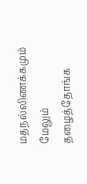மதநல்லிணக்கமும் மேலும் தழைத்தோங்க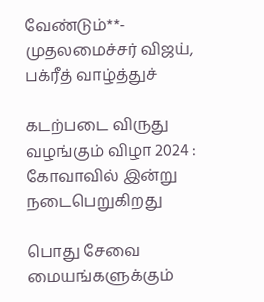வேண்டும்**- முதலமைச்சர் விஜய், பக்ரீத் வாழ்த்துச்

கடற்படை விருது வழங்கும் விழா 2024 : கோவாவில் இன்று நடைபெறுகிறது

பொது சேவை மையங்களுக்கும்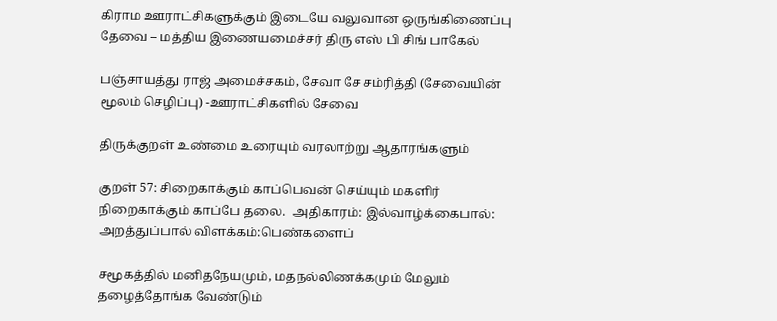கிராம ஊராட்சிகளுக்கும் இடையே வலுவான ஒருங்கிணைப்பு தேவை – மத்திய இணையமைச்சர் திரு எஸ் பி சிங் பாகேல்

பஞ்சாயத்து ராஜ் அமைச்சகம், சேவா சே சம்ரித்தி (சேவையின் மூலம் செழிப்பு) -ஊராட்சிகளில் சேவை

திருக்குறள் உண்மை உரையும் வரலாற்று ஆதாரங்களும்

குறள் 57: சிறைகாக்கும் காப்பெவன் செய்யும் மகளிர் நிறைகாக்கும் காப்பே தலை.  அதிகாரம்: இல்வாழ்க்கைபால்: அறத்துப்பால் விளக்கம்:பெண்களைப்

சமூகத்தில் மனிதநேயமும், மதநல்லிணக்கமும் மேலும் தழைத்தோங்க வேண்டும்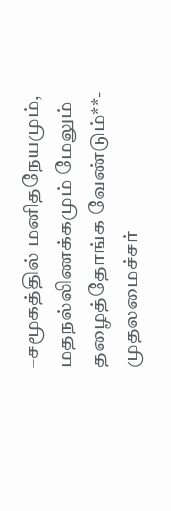–சமூகத்தில் மனிதநேயமும், மதநல்லிணக்கமும் மேலும் தழைத்தோங்க வேண்டும்**- முதலமைச்சர்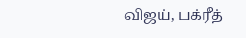விஜய், பக்ரீத்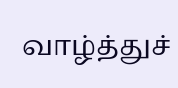வாழ்த்துச்